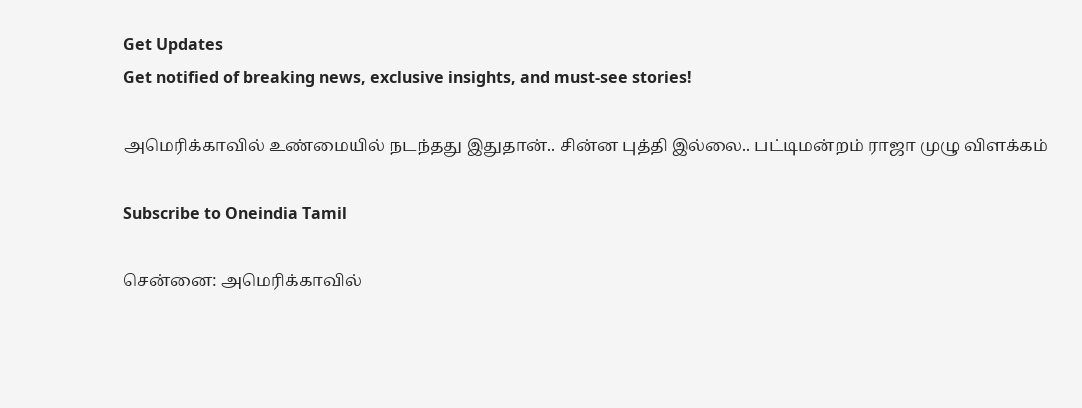Get Updates
Get notified of breaking news, exclusive insights, and must-see stories!

அமெரிக்காவில் உண்மையில் நடந்தது இதுதான்.. சின்ன புத்தி இல்லை.. பட்டிமன்றம் ராஜா முழு விளக்கம்

Subscribe to Oneindia Tamil

சென்னை: அமெரிக்காவில்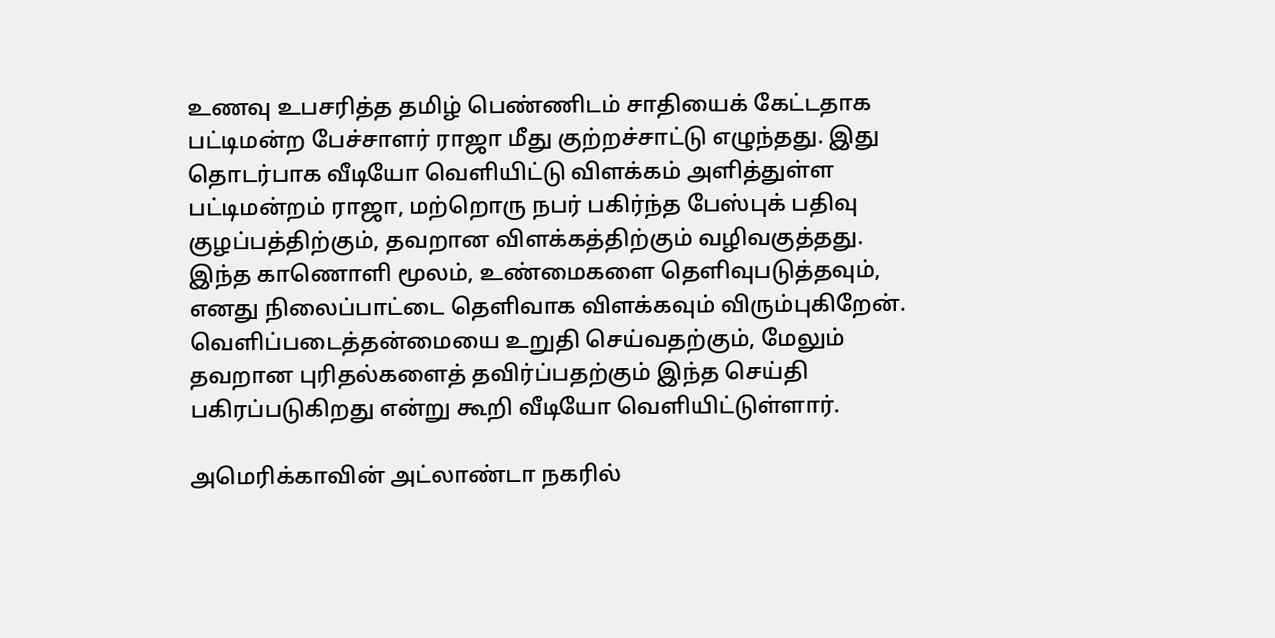உணவு உபசரித்த தமிழ் பெண்ணிடம் சாதியைக் கேட்டதாக பட்டிமன்ற பேச்சாளர் ராஜா மீது குற்றச்சாட்டு எழுந்தது. இது தொடர்பாக வீடியோ வெளியிட்டு விளக்கம் அளித்துள்ள பட்டிமன்றம் ராஜா, மற்றொரு நபர் பகிர்ந்த பேஸ்புக் பதிவு குழப்பத்திற்கும், தவறான விளக்கத்திற்கும் வழிவகுத்தது. இந்த காணொளி மூலம், உண்மைகளை தெளிவுபடுத்தவும், எனது நிலைப்பாட்டை தெளிவாக விளக்கவும் விரும்புகிறேன். வெளிப்படைத்தன்மையை உறுதி செய்வதற்கும், மேலும் தவறான புரிதல்களைத் தவிர்ப்பதற்கும் இந்த செய்தி பகிரப்படுகிறது என்று கூறி வீடியோ வெளியிட்டுள்ளார்.

அமெரிக்காவின் அட்லாண்டா நகரில்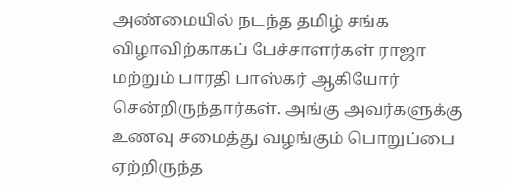அண்மையில் நடந்த தமிழ் சங்க விழாவிற்காகப் பேச்சாளர்கள் ராஜா மற்றும் பாரதி பாஸ்கர் ஆகியோர் சென்றிருந்தார்கள். அங்கு அவர்களுக்கு உணவு சமைத்து வழங்கும் பொறுப்பை ஏற்றிருந்த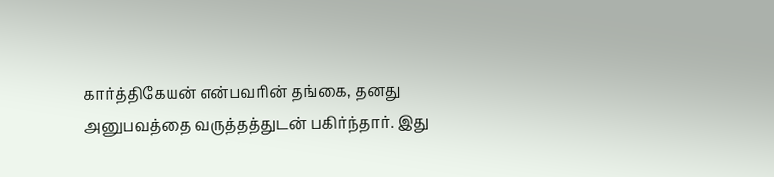கார்த்திகேயன் என்பவரின் தங்கை, தனது அனுபவத்தை வருத்தத்துடன் பகிர்ந்தார். இது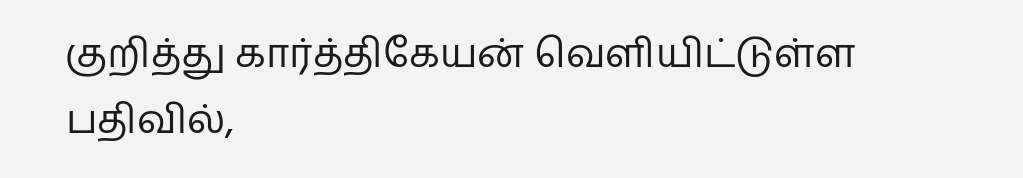குறித்து கார்த்திகேயன் வெளியிட்டுள்ள பதிவில்,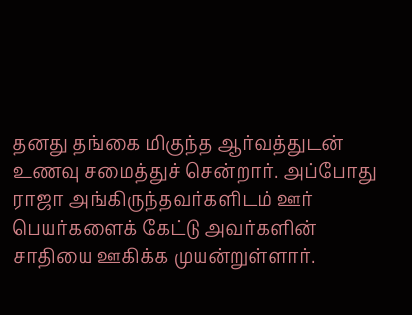தனது தங்கை மிகுந்த ஆர்வத்துடன் உணவு சமைத்துச் சென்றார். அப்போது ராஜா அங்கிருந்தவர்களிடம் ஊர் பெயர்களைக் கேட்டு அவர்களின் சாதியை ஊகிக்க முயன்றுள்ளார்.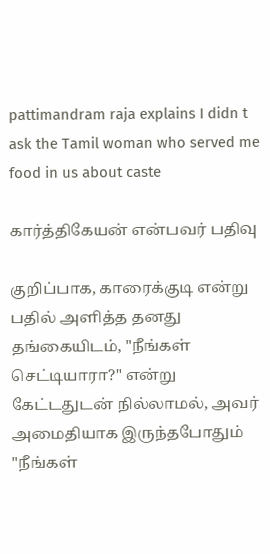pattimandram raja explains I didn t ask the Tamil woman who served me food in us about caste

கார்த்திகேயன் என்பவர் பதிவு

குறிப்பாக, காரைக்குடி என்று பதில் அளித்த தனது தங்கையிடம், "நீங்கள் செட்டியாரா?" என்று கேட்டதுடன் நில்லாமல், அவர் அமைதியாக இருந்தபோதும் "நீங்கள்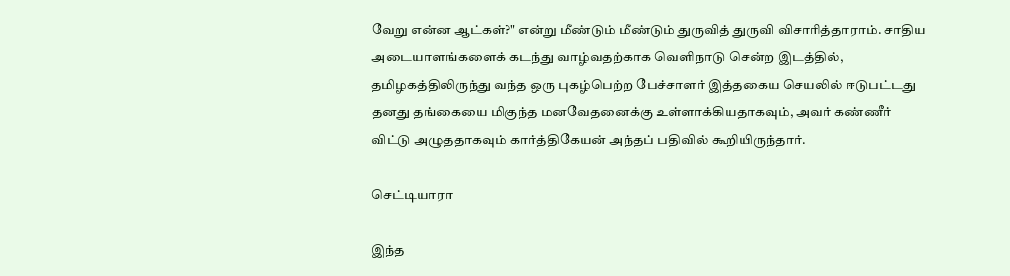வேறு என்ன ஆட்கள்?" என்று மீண்டும் மீண்டும் துருவித் துருவி விசாரித்தாராம். சாதிய அடையாளங்களைக் கடந்து வாழ்வதற்காக வெளிநாடு சென்ற இடத்தில், தமிழகத்திலிருந்து வந்த ஒரு புகழ்பெற்ற பேச்சாளர் இத்தகைய செயலில் ஈடுபட்டது தனது தங்கையை மிகுந்த மனவேதனைக்கு உள்ளாக்கியதாகவும், அவர் கண்ணீர் விட்டு அழுததாகவும் கார்த்திகேயன் அந்தப் பதிவில் கூறியிருந்தார்.

செட்டியாரா

இந்த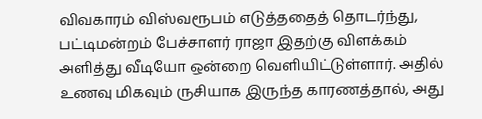விவகாரம் விஸ்வரூபம் எடுத்ததைத் தொடர்ந்து, பட்டிமன்றம் பேச்சாளர் ராஜா இதற்கு விளக்கம் அளித்து வீடியோ ஒன்றை வெளியிட்டுள்ளார். அதில் உணவு மிகவும் ருசியாக இருந்த காரணத்தால், அது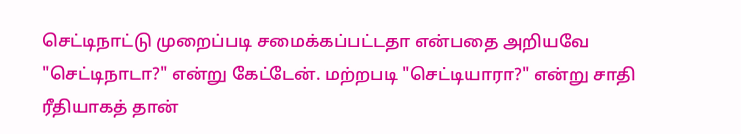செட்டிநாட்டு முறைப்படி சமைக்கப்பட்டதா என்பதை அறியவே "செட்டிநாடா?" என்று கேட்டேன். மற்றபடி "செட்டியாரா?" என்று சாதி ரீதியாகத் தான்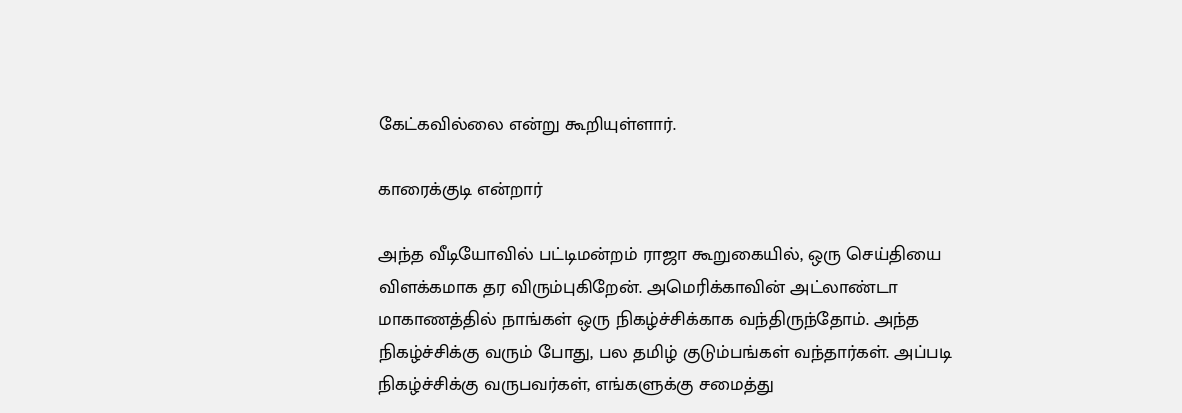கேட்கவில்லை என்று கூறியுள்ளார்.

காரைக்குடி என்றார்

அந்த வீடியோவில் பட்டிமன்றம் ராஜா கூறுகையில், ஒரு செய்தியை விளக்கமாக தர விரும்புகிறேன். அமெரிக்காவின் அட்லாண்டா மாகாணத்தில் நாங்கள் ஒரு நிகழ்ச்சிக்காக வந்திருந்தோம். அந்த நிகழ்ச்சிக்கு வரும் போது, பல தமிழ் குடும்பங்கள் வந்தார்கள். அப்படி நிகழ்ச்சிக்கு வருபவர்கள், எங்களுக்கு சமைத்து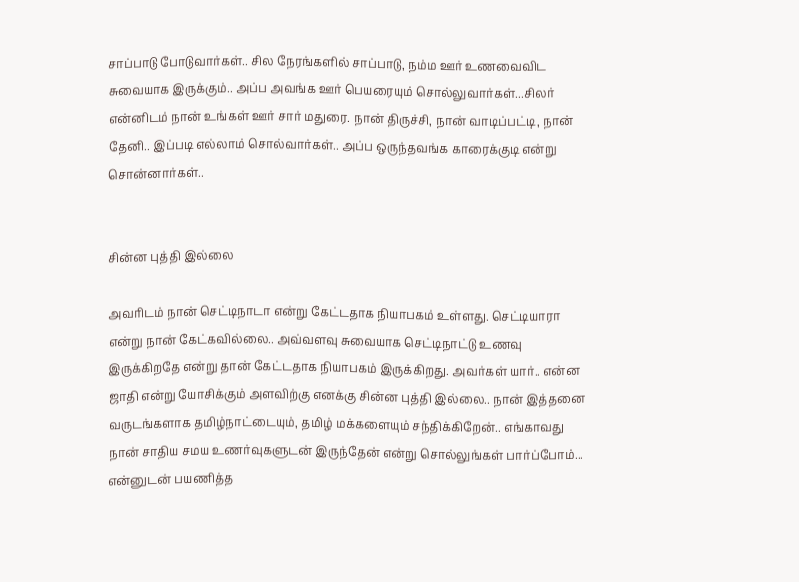சாப்பாடு போடுவார்கள்.. சில நேரங்களில் சாப்பாடு, நம்ம ஊர் உணவைவிட சுவையாக இருக்கும்.. அப்ப அவங்க ஊர் பெயரையும் சொல்லுவார்கள்...சிலர் என்னிடம் நான் உங்கள் ஊர் சார் மதுரை. நான் திருச்சி, நான் வாடிப்பட்டி, நான் தேனி.. இப்படி எல்லாம் சொல்வார்கள்.. அப்ப ஒருந்தவங்க காரைக்குடி என்று சொன்னார்கள்..


சின்ன புத்தி இல்லை

அவரிடம் நான் செட்டிநாடா என்று கேட்டதாக நியாபகம் உள்ளது. செட்டியாரா என்று நான் கேட்கவில்லை.. அவ்வளவு சுவையாக செட்டிநாட்டு உணவு இருக்கிறதே என்று தான் கேட்டதாக நியாபகம் இருக்கிறது. அவர்கள் யார்.. என்ன ஜாதி என்று யோசிக்கும் அளவிற்கு எனக்கு சின்ன புத்தி இல்லை.. நான் இத்தனை வருடங்களாக தமிழ்நாட்டையும், தமிழ் மக்களையும் சந்திக்கிறேன்.. எங்காவது நான் சாதிய சமய உணர்வுகளுடன் இருந்தேன் என்று சொல்லுங்கள் பார்ப்போம்... என்னுடன் பயணித்த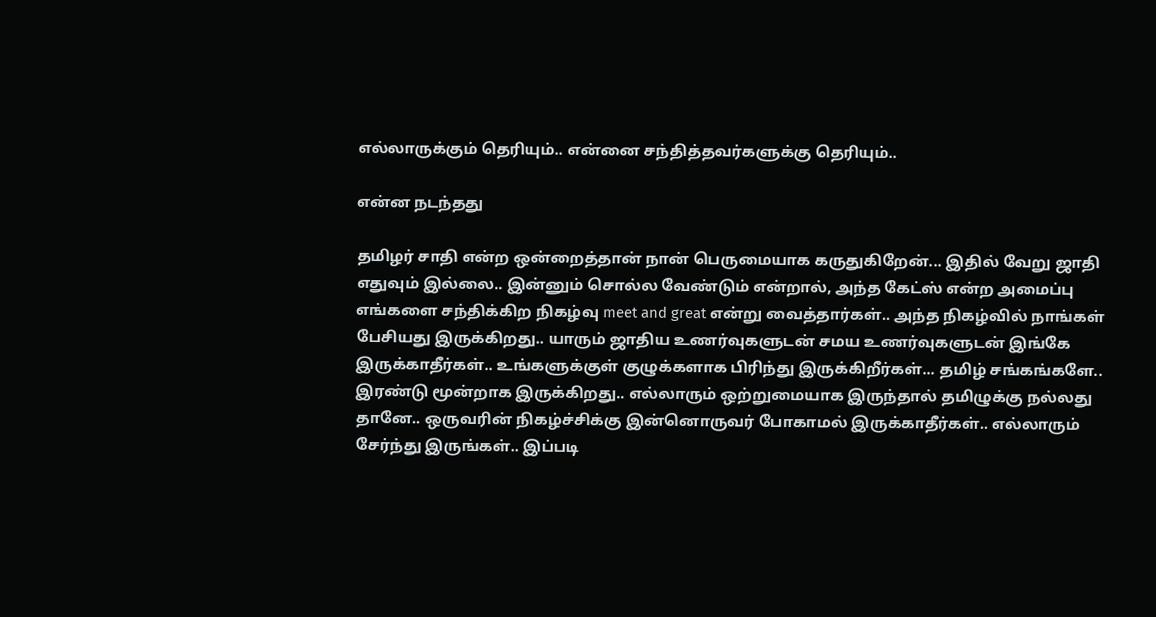எல்லாருக்கும் தெரியும்.. என்னை சந்தித்தவர்களுக்கு தெரியும்..

என்ன நடந்தது

தமிழர் சாதி என்ற ஒன்றைத்தான் நான் பெருமையாக கருதுகிறேன்... இதில் வேறு ஜாதி எதுவும் இல்லை.. இன்னும் சொல்ல வேண்டும் என்றால், அந்த கேட்ஸ் என்ற அமைப்பு எங்களை சந்திக்கிற நிகழ்வு meet and great என்று வைத்தார்கள்.. அந்த நிகழ்வில் நாங்கள் பேசியது இருக்கிறது.. யாரும் ஜாதிய உணர்வுகளுடன் சமய உணர்வுகளுடன் இங்கே இருக்காதீர்கள்.. உங்களுக்குள் குழுக்களாக பிரிந்து இருக்கிறீர்கள்... தமிழ் சங்கங்களே.. இரண்டு மூன்றாக இருக்கிறது.. எல்லாரும் ஒற்றுமையாக இருந்தால் தமிழுக்கு நல்லது தானே.. ஒருவரின் நிகழ்ச்சிக்கு இன்னொருவர் போகாமல் இருக்காதீர்கள்.. எல்லாரும் சேர்ந்து இருங்கள்.. இப்படி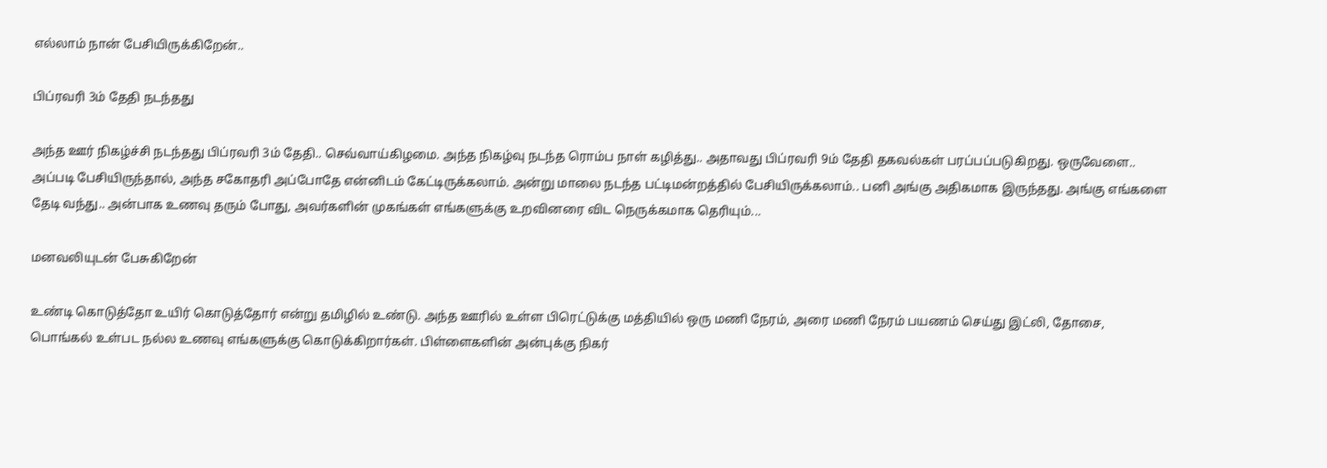எல்லாம் நான் பேசியிருக்கிறேன்..

பிப்ரவரி 3ம் தேதி நடந்தது

அந்த ஊர் நிகழ்ச்சி நடந்தது பிப்ரவரி 3ம் தேதி.. செவ்வாய்கிழமை. அந்த நிகழ்வு நடந்த ரொம்ப நாள் கழித்து.. அதாவது பிப்ரவரி 9ம் தேதி தகவல்கள் பரப்பப்படுகிறது. ஒருவேளை.. அப்படி பேசியிருந்தால், அந்த சகோதரி அப்போதே என்னிடம் கேட்டிருக்கலாம். அன்று மாலை நடந்த பட்டிமன்றத்தில் பேசியிருக்கலாம்.. பனி அங்கு அதிகமாக இருந்தது. அங்கு எங்களை தேடி வந்து.. அன்பாக உணவு தரும் போது, அவர்களின் முகங்கள் எங்களுக்கு உறவினரை விட நெருக்கமாக தெரியும்...

மனவலியுடன் பேசுகிறேன்

உண்டி கொடுத்தோ உயிர் கொடுத்தோர் என்று தமிழில் உண்டு. அந்த ஊரில் உள்ள பிரெட்டுக்கு மத்தியில் ஒரு மணி நேரம், அரை மணி நேரம் பயணம் செய்து இட்லி, தோசை, பொங்கல் உள்பட நல்ல உணவு எங்களுக்கு கொடுக்கிறார்கள். பிள்ளைகளின் அன்புக்கு நிகர்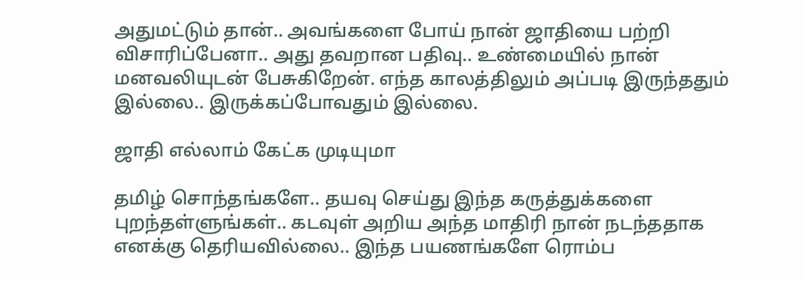அதுமட்டும் தான்.. அவங்களை போய் நான் ஜாதியை பற்றி விசாரிப்பேனா.. அது தவறான பதிவு.. உண்மையில் நான் மனவலியுடன் பேசுகிறேன். எந்த காலத்திலும் அப்படி இருந்ததும் இல்லை.. இருக்கப்போவதும் இல்லை.

ஜாதி எல்லாம் கேட்க முடியுமா

தமிழ் சொந்தங்களே.. தயவு செய்து இந்த கருத்துக்களை புறந்தள்ளுங்கள்.. கடவுள் அறிய அந்த மாதிரி நான் நடந்ததாக எனக்கு தெரியவில்லை.. இந்த பயணங்களே ரொம்ப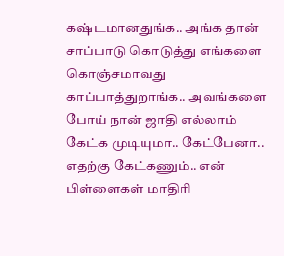கஷ்டமானதுங்க.. அங்க தான் சாப்பாடு கொடுத்து எங்களை கொஞ்சமாவது காப்பாத்துறாங்க.. அவங்களை போய் நான் ஜாதி எல்லாம் கேட்க முடியுமா.. கேட்பேனா.. எதற்கு கேட்கணும்.. என் பிள்ளைகள் மாதிரி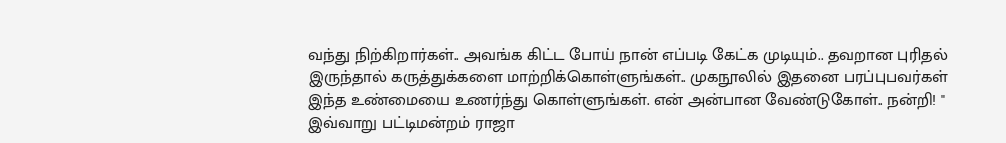வந்து நிற்கிறார்கள்.. அவங்க கிட்ட போய் நான் எப்படி கேட்க முடியும்.. தவறான புரிதல் இருந்தால் கருத்துக்களை மாற்றிக்கொள்ளுங்கள்.. முகநூலில் இதனை பரப்புபவர்கள் இந்த உண்மையை உணர்ந்து கொள்ளுங்கள். என் அன்பான வேண்டுகோள்.. நன்றி! " இவ்வாறு பட்டிமன்றம் ராஜா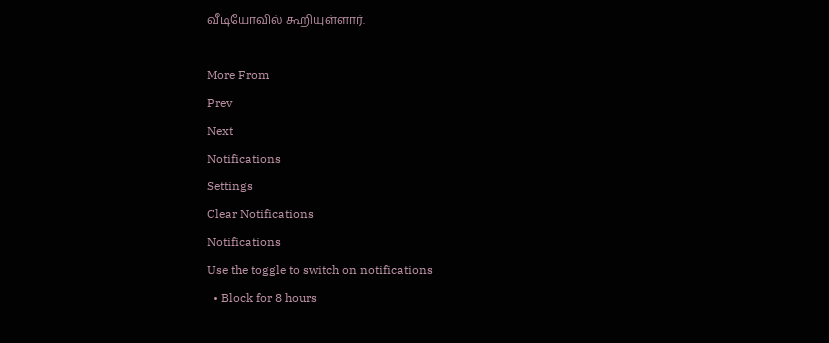வீடியோவில் கூறியுள்ளார்.

More From
Prev
Next
Notifications
Settings
Clear Notifications
Notifications
Use the toggle to switch on notifications
  • Block for 8 hours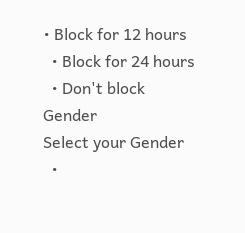• Block for 12 hours
  • Block for 24 hours
  • Don't block
Gender
Select your Gender
  •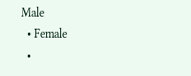Male
  • Female
  •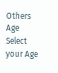Others
Age
Select your Age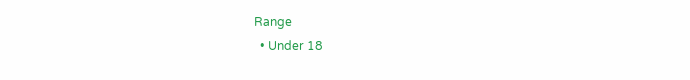Range
  • Under 18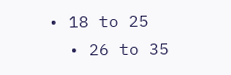• 18 to 25
  • 26 to 35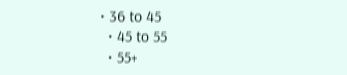• 36 to 45
  • 45 to 55
  • 55+